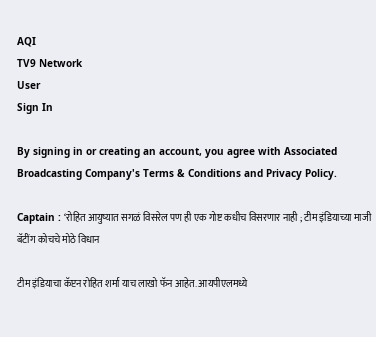AQI
TV9 Network
User
Sign In

By signing in or creating an account, you agree with Associated Broadcasting Company's Terms & Conditions and Privacy Policy.

Captain : ‘रोहित आयुष्यात सगळं विसरेल पण ही एक गोष्ट कधीच विसरणार नाही ; टीम इंडियाच्या माजी बॅटींग कोचचे मोठे विधान

टीम इंडियाचा कॅप्टन रोहित शर्मा याच लाखो फॅन आहेत. आयपीएलमध्ये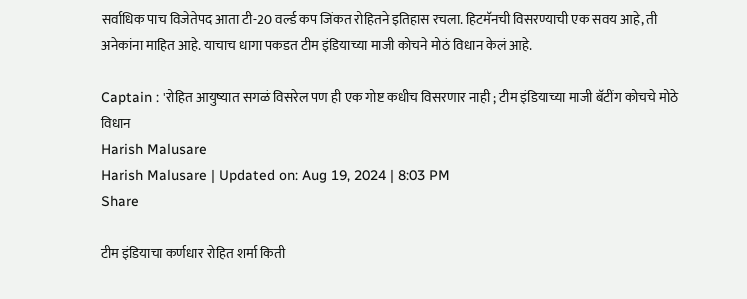सर्वाधिक पाच विजेतेपद आता टी-20 वर्ल्ड कप जिंकत रोहितने इतिहास रचला. हिटमॅनची विसरण्याची एक सवय आहे, ती अनेकांना माहित आहे. याचाच धागा पकडत टीम इंडियाच्या माजी कोचने मोठं विधान केलं आहे.

Captain : 'रोहित आयुष्यात सगळं विसरेल पण ही एक गोष्ट कधीच विसरणार नाही ; टीम इंडियाच्या माजी बॅटींग कोचचे मोठे विधान
Harish Malusare
Harish Malusare | Updated on: Aug 19, 2024 | 8:03 PM
Share

टीम इंडियाचा कर्णधार रोहित शर्मा किती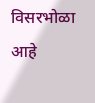विसरभोळा आहे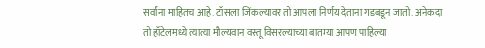सर्वांना माहितच आहे. टॉसला जिंकल्यावर तो आपला निर्णय देताना गडबडून जातो. अनेकदा तो हॉटेलमध्ये त्यात्या मौल्यवान वस्तू विसरल्याच्या बातम्या आपण पाहिल्या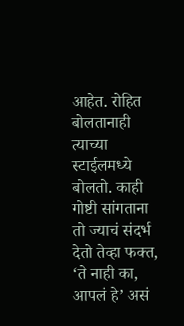आहेत. रोहित बोलतानाही त्याच्या स्टाईलमध्ये बोलतो. काही गोष्टी सांगताना तो ज्याचं संदर्भ देतो तेव्हा फक्त, ‘ते नाही का, आपलं हे’ असं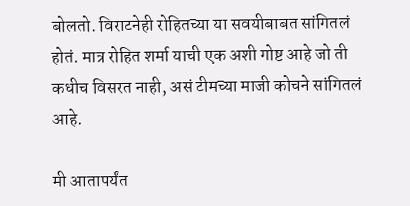बोलतो. विराटनेही रोहितच्या या सवयीबाबत सांगितलं होतं. मात्र रोहित शर्मा याची एक अशी गोष्ट आहे जो ती कधीच विसरत नाही, असं टीमच्या माजी कोचने सांगितलं आहे.

मी आतापर्यंत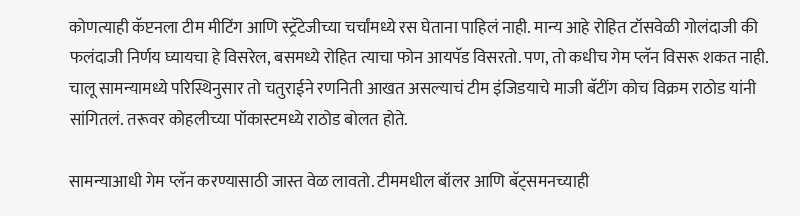कोणत्याही कॅप्टनला टीम मीटिंग आणि स्ट्रॅटेजीच्या चर्चांमध्ये रस घेताना पाहिलं नाही. मान्य आहे रोहित टॉसवेळी गोलंदाजी की फलंदाजी निर्णय घ्यायचा हे विसरेल, बसमध्ये रोहित त्याचा फोन आयपॅड विसरतो. पण, तो कधीच गेम प्लॅन विसरू शकत नाही. चालू सामन्यामध्ये परिस्थिनुसार तो चतुराईने रणनिती आखत असल्याचं टीम इंजिडयाचे माजी बॅटींग कोच विक्रम राठोड यांनी सांगितलं. तरूवर कोहलीच्या पॉकास्टमध्ये राठोड बोलत होते.

सामन्याआधी गेम प्लॅन करण्यासाठी जास्त वेळ लावतो. टीममधील बॉलर आणि बॅट्समनच्याही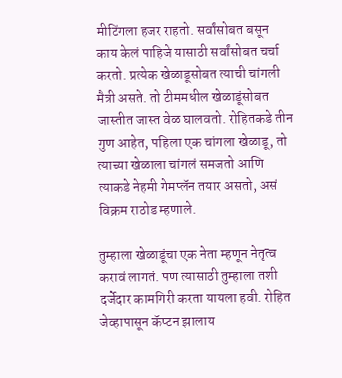मीटिंगला हजर राहतो. सर्वांसोबत बसून काय केलं पाहिजे यासाठी सर्वांसोबत चर्चा करतो. प्रत्येक खेळाडूसोबत त्याची चांगली मैत्री असते. तो टीममधील खेळाडूंसोबत जास्तीत जास्त वेळ घालवतो. रोहितकडे तीन गुण आहेत, पहिला एक चांगला खेळाडू, तो त्याच्या खेळाला चांगलं समजतो आणि त्याकडे नेहमी गेमप्लॅन तयार असतो, असं विक्रम राठोड म्हणाले.

तुम्हाला खेळाडूंचा एक नेता म्हणून नेतृत्व करावं लागतं. पण त्यासाठी तुम्हाला तशी दर्जेदार कामगिरी करता यायला हवी. रोहित जेव्हापासून कॅप्टन झालाय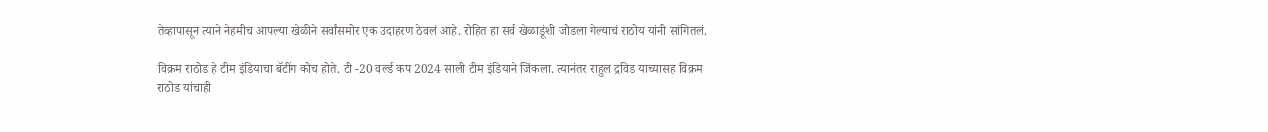तेव्हापासून त्याने नेहमीच आपल्या खेळीने सर्वांसमोर एक उदाहरण ठेवलं आहे. रोहित हा सर्व खेळाडूंशी जोडला गेल्याचं राठोय यांनी सांगितलं.

विक्रम राठोड हे टीम इंडियाचा बॅटींग कोच होते. टी -20 वर्ल्ड कप 2024 साली टीम इंडियाने जिंकला. त्यानंतर राहुल द्रविड याच्यासह विक्रम राठोड यांचाही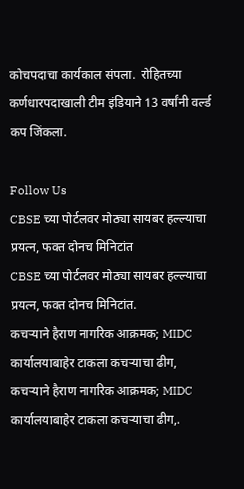कोचपदाचा कार्यकाल संपला.  रोहितच्या कर्णधारपदाखाली टीम इंडियाने 13 वर्षांनी वर्ल्ड कप जिंकला.

Follow Us
CBSE च्या पोर्टलवर मोठ्या सायबर हल्ल्याचा प्रयत्न, फक्त दोनच मिनिटांत
CBSE च्या पोर्टलवर मोठ्या सायबर हल्ल्याचा प्रयत्न, फक्त दोनच मिनिटांत.
कचऱ्याने हैराण नागरिक आक्रमक; MIDC कार्यालयाबाहेर टाकला कचऱ्याचा ढीग,
कचऱ्याने हैराण नागरिक आक्रमक; MIDC कार्यालयाबाहेर टाकला कचऱ्याचा ढीग,.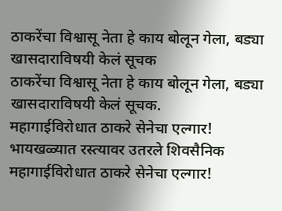ठाकरेंचा विश्वासू नेता हे काय बोलून गेला, बड्या खासदाराविषयी केलं सूचक
ठाकरेंचा विश्वासू नेता हे काय बोलून गेला, बड्या खासदाराविषयी केलं सूचक.
महागाईविरोधात ठाकरे सेनेचा एल्गार! भायखळ्यात रस्त्यावर उतरले शिवसैनिक
महागाईविरोधात ठाकरे सेनेचा एल्गार!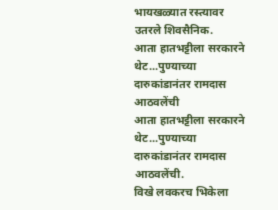भायखळ्यात रस्त्यावर उतरले शिवसैनिक.
आता हातभट्टीला सरकारने थेट...पुण्याच्या दारुकांडानंतर रामदास आठवलेंची
आता हातभट्टीला सरकारने थेट...पुण्याच्या दारुकांडानंतर रामदास आठवलेंची.
विखे लवकरच भिकेला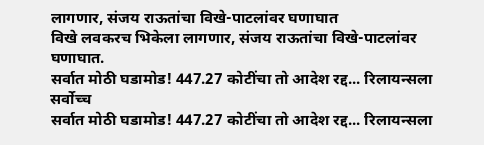लागणार, संजय राऊतांचा विखे-पाटलांवर घणाघात
विखे लवकरच भिकेला लागणार, संजय राऊतांचा विखे-पाटलांवर घणाघात.
सर्वात मोठी घडामोड! 447.27 कोटींचा तो आदेश रद्द... रिलायन्सला सर्वोच्च
सर्वात मोठी घडामोड! 447.27 कोटींचा तो आदेश रद्द... रिलायन्सला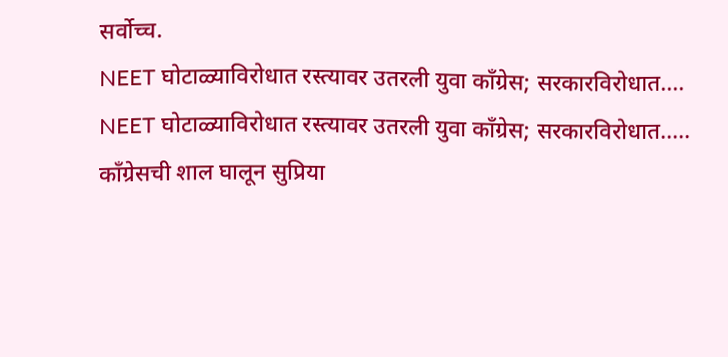सर्वोच्च.
NEET घोटाळ्याविरोधात रस्त्यावर उतरली युवा काँग्रेस; सरकारविरोधात....
NEET घोटाळ्याविरोधात रस्त्यावर उतरली युवा काँग्रेस; सरकारविरोधात.....
काँग्रेसची शाल घालून सुप्रिया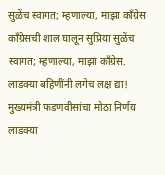सुळेंच स्वागत; म्हणाल्या, माझा काँग्रेस
काँग्रेसची शाल घालून सुप्रिया सुळेंच स्वागत; म्हणाल्या, माझा काँग्रेस.
लाडक्या बहिणींनी लगेच लक्ष द्या! मुख्यमंत्री फडणवीसांचा मोठा निर्णय
लाडक्या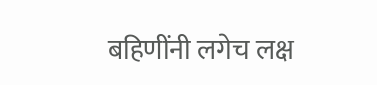बहिणींनी लगेच लक्ष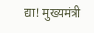द्या! मुख्यमंत्री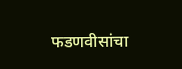फडणवीसांचा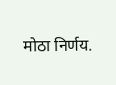मोठा निर्णय.